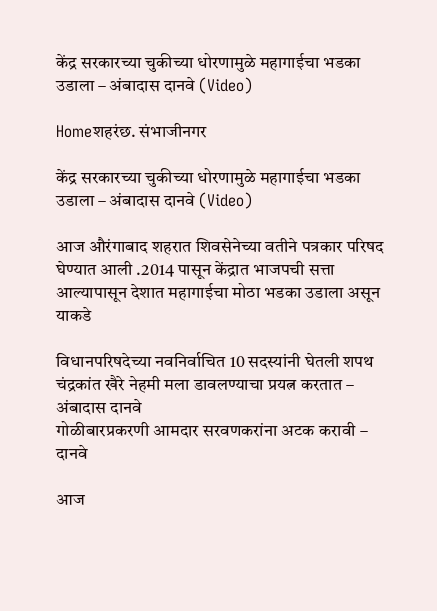केंद्र सरकारच्या चुकीच्या धोरणामुळे महागाईचा भडका उडाला – अंबादास दानवे (Video)

Homeशहरंछ. संभाजीनगर

केंद्र सरकारच्या चुकीच्या धोरणामुळे महागाईचा भडका उडाला – अंबादास दानवे (Video)

आज औरंगाबाद शहरात शिवसेनेच्या वतीने पत्रकार परिषद घेण्यात आली .2014 पासून केंद्रात भाजपची सत्ता आल्यापासून देशात महागाईचा मोठा भडका उडाला असून याकडे

विधानपरिषदेच्या नवनिर्वाचित 10 सदस्यांनी घेतली शपथ
चंद्रकांत खैरे नेहमी मला डावलण्याचा प्रयत्न करतात – अंबादास दानवे
गोळीबारप्रकरणी आमदार सरवणकरांना अटक करावी – दानवे

आज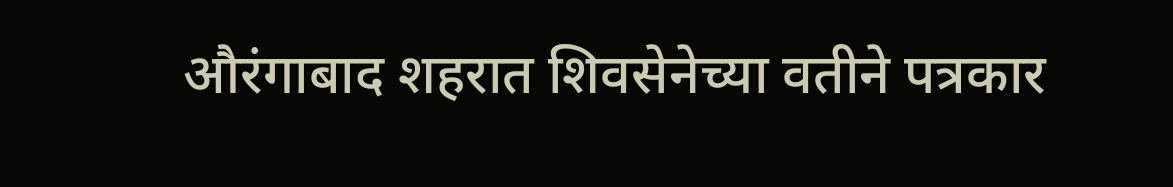औरंगाबाद शहरात शिवसेनेच्या वतीने पत्रकार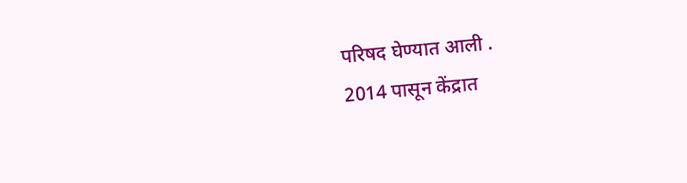परिषद घेण्यात आली .
2014 पासून केंद्रात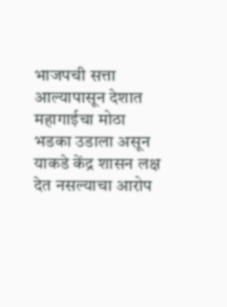भाजपची सत्ता आल्यापासून देशात महागाईचा मोठा भडका उडाला असून याकडे केंद्र शासन लक्ष देत नसल्याचा आरोप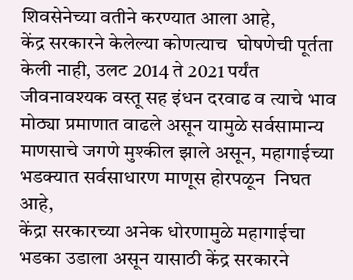शिवसेनेच्या वतीने करण्यात आला आहे,
केंद्र सरकारने केलेल्या कोणत्याच  घोषणेची पूर्तता  केली नाही, उलट 2014 ते 2021 पर्यंत जीवनावश्यक वस्तू सह इंधन दरवाढ व त्याचे भाव मोठ्या प्रमाणात वाढले असून यामुळे सर्वसामान्य माणसाचे जगणे मुश्कील झाले असून, महागाईच्या भडक्यात सर्वसाधारण माणूस होरपळून  निघत आहे,
केंद्रा सरकारच्या अनेक धोरणामुळे महागाईचा भडका उडाला असून यासाठी केंद्र सरकारने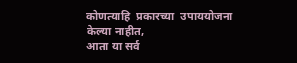कोणत्याहि  प्रकारच्या  उपाययोजना केल्या नाहीत,
आता या सर्व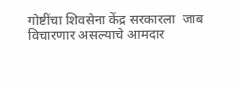गोष्टींचा शिवसेना केंद्र सरकारला  जाब विचारणार असल्याचे आमदार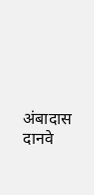अंबादास दानवे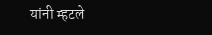यांनी म्हटले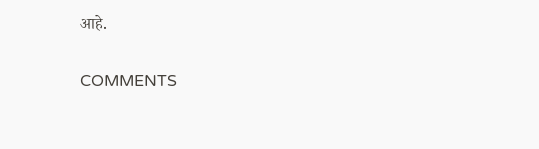आहे.

COMMENTS